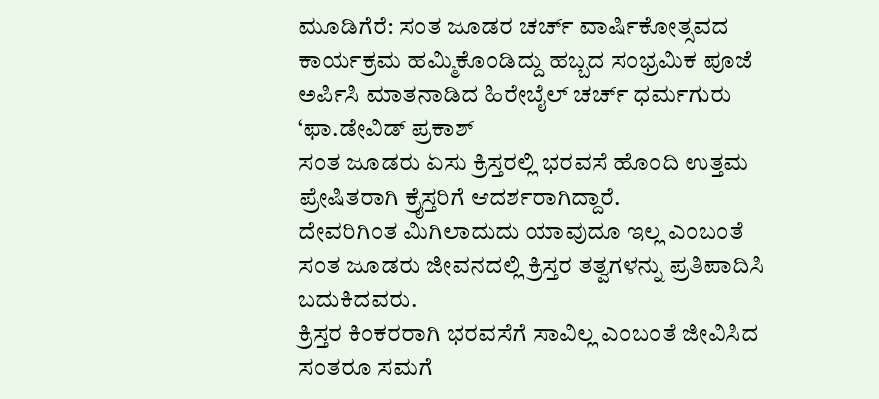ಮೂಡಿಗೆರೆ: ಸಂತ ಜೂಡರ ಚರ್ಚ್ ವಾರ್ಷಿಕೋತ್ಸವದ ಕಾರ್ಯಕ್ರಮ ಹಮ್ಮಿಕೊಂಡಿದ್ದು ಹಬ್ಬದ ಸಂಭ್ರಮಿಕ ಪೂಜೆ ಅರ್ಪಿಸಿ ಮಾತನಾಡಿದ ಹಿರೇಬೈಲ್ ಚರ್ಚ್ ಧರ್ಮಗುರು ‘ಫಾ.ಡೇವಿಡ್ ಪ್ರಕಾಶ್
ಸಂತ ಜೂಡರು ಏಸು ಕ್ರಿಸ್ತರಲ್ಲಿ ಭರವಸೆ ಹೊಂದಿ ಉತ್ತಮ ಪ್ರೇಷಿತರಾಗಿ ಕ್ರೈಸ್ತರಿಗೆ ಆದರ್ಶರಾಗಿದ್ದಾರೆ.
ದೇವರಿಗಿಂತ ಮಿಗಿಲಾದುದು ಯಾವುದೂ ಇಲ್ಲ ಎಂಬಂತೆ ಸಂತ ಜೂಡರು ಜೀವನದಲ್ಲಿ ಕ್ರಿಸ್ತರ ತತ್ವಗಳನ್ನು ಪ್ರತಿಪಾದಿಸಿ ಬದುಕಿದವರು.
ಕ್ರಿಸ್ತರ ಕಿಂಕರರಾಗಿ ಭರವಸೆಗೆ ಸಾವಿಲ್ಲ ಎಂಬಂತೆ ಜೀವಿಸಿದ ಸಂತರೂ ಸಮಗೆ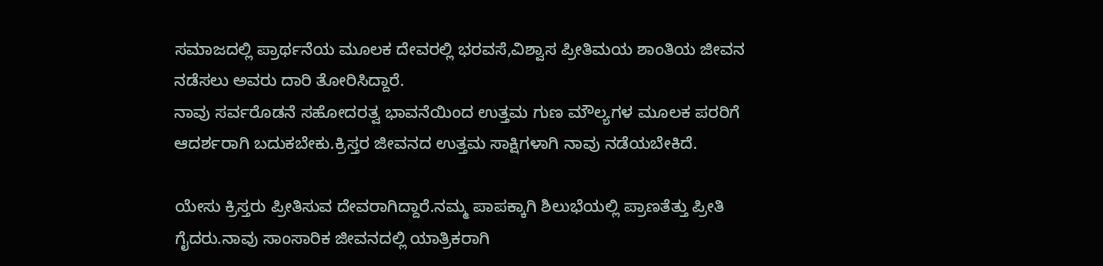ಸಮಾಜದಲ್ಲಿ ಪ್ರಾರ್ಥನೆಯ ಮೂಲಕ ದೇವರಲ್ಲಿ ಭರವಸೆ,ವಿಶ್ವಾಸ ಪ್ರೀತಿಮಯ ಶಾಂತಿಯ ಜೀವನ ನಡೆಸಲು ಅವರು ದಾರಿ ತೋರಿಸಿದ್ದಾರೆ.
ನಾವು ಸರ್ವರೊಡನೆ ಸಹೋದರತ್ವ ಭಾವನೆಯಿಂದ ಉತ್ತಮ ಗುಣ ಮೌಲ್ಯಗಳ ಮೂಲಕ ಪರರಿಗೆ ಆದರ್ಶರಾಗಿ ಬದುಕಬೇಕು.ಕ್ರಿಸ್ತರ ಜೀವನದ ಉತ್ತಮ ಸಾಕ್ಷಿಗಳಾಗಿ ನಾವು ನಡೆಯಬೇಕಿದೆ.

ಯೇಸು ಕ್ರಿಸ್ತರು ಪ್ರೀತಿಸುವ ದೇವರಾಗಿದ್ದಾರೆ.ನಮ್ಮ ಪಾಪಕ್ಕಾಗಿ ಶಿಲುಭೆಯಲ್ಲಿ ಪ್ರಾಣತೆತ್ತು ಪ್ರೀತಿ ಗೈದರು.ನಾವು ಸಾಂಸಾರಿಕ ಜೀವನದಲ್ಲಿ ಯಾತ್ರಿಕರಾಗಿ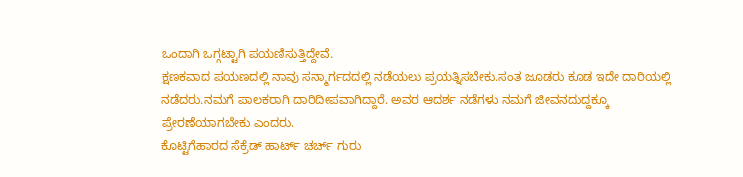ಒಂದಾಗಿ ಒಗ್ಗಟ್ಟಾಗಿ ಪಯಣಿಸುತ್ತಿದ್ದೇವೆ.
ಕ್ಷಣಕವಾದ ಪಯಣದಲ್ಲಿ ನಾವು ಸನ್ಮಾರ್ಗದದಲ್ಲಿ ನಡೆಯಲು ಪ್ರಯತ್ನಿಸಬೇಕು.ಸಂತ ಜೂಡರು ಕೂಡ ಇದೇ ದಾರಿಯಲ್ಲಿ ನಡೆದರು.ನಮಗೆ ಪಾಲಕರಾಗಿ ದಾರಿದೀಪವಾಗಿದ್ದಾರೆ. ಅವರ ಆದರ್ಶ ನಡೆಗಳು ನಮಗೆ ಜೀವನದುದ್ದಕ್ಕೂ ಪ್ರೇರಣೆಯಾಗಬೇಕು ಎಂದರು.
ಕೊಟ್ಟಿಗೆಹಾರದ ಸೆಕ್ರೆಡ್ ಹಾರ್ಟ್ ಚರ್ಚ್ ಗುರು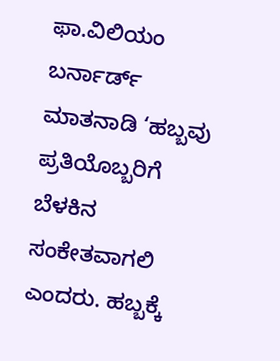ಫಾ.ವಿಲಿಯಂ ಬರ್ನಾರ್ಡ್ ಮಾತನಾಡಿ ‘ಹಬ್ಬವು ಪ್ರತಿಯೊಬ್ಬರಿಗೆ ಬೆಳಕಿನ ಸಂಕೇತವಾಗಲಿ ಎಂದರು. ಹಬ್ಬಕ್ಕೆ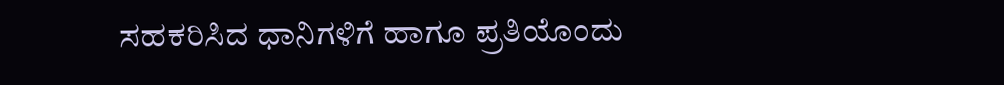ಸಹಕರಿಸಿದ ಧಾನಿಗಳಿಗೆ ಹಾಗೂ ಪ್ರತಿಯೊಂದು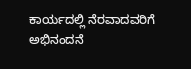ಕಾರ್ಯದಲ್ಲಿ ನೆರವಾದವರಿಗೆ ಅಭಿನಂದನೆ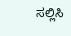ಸಲ್ಲಿಸಿ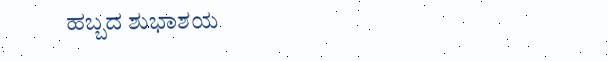ಹಬ್ಬದ ಶುಭಾಶಯ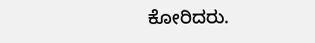ಕೋರಿದರು.